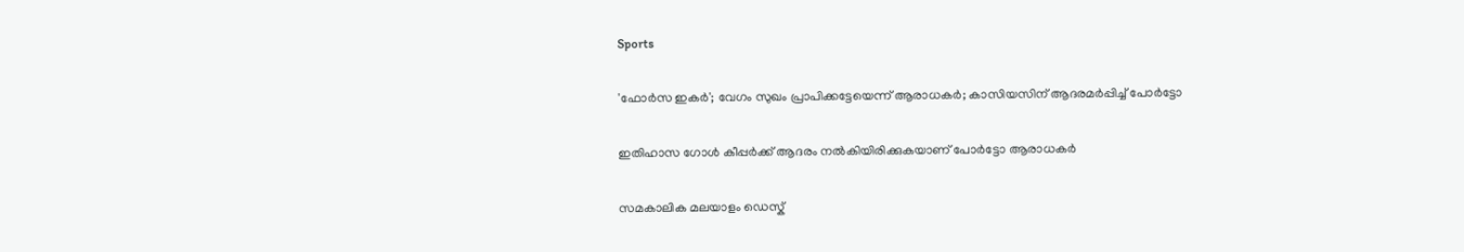Sports

'ഫോര്‍സ ഇകര്‍'; വേഗം സുഖം പ്രാപിക്കട്ടേയെന്ന് ആരാധകര്‍; കാസിയസിന് ആദരമര്‍പ്പിച്ച് പോര്‍ട്ടോ

ഇതിഹാസ ഗോള്‍ കീപ്പര്‍ക്ക് ആദരം നല്‍കിയിരിക്കുകയാണ് പോര്‍ട്ടോ ആരാധകര്‍

സമകാലിക മലയാളം ഡെസ്ക്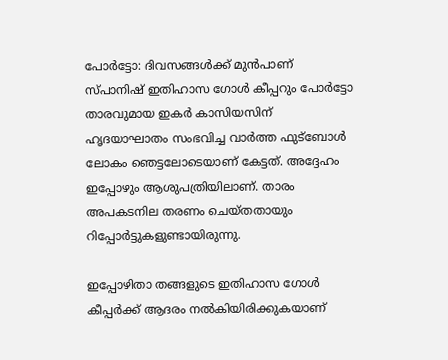പോര്‍ട്ടോ: ദിവസങ്ങള്‍ക്ക് മുന്‍പാണ് സ്പാനിഷ് ഇതിഹാസ ഗോള്‍ കീപ്പറും പോര്‍ട്ടോ താരവുമായ ഇകര്‍ കാസിയസിന് ഹൃദയാഘാതം സംഭവിച്ച വാര്‍ത്ത ഫുട്‌ബോള്‍ ലോകം ഞെട്ടലോടെയാണ് കേട്ടത്. അദ്ദേഹം ഇപ്പോഴും ആശുപത്രിയിലാണ്. താരം അപകടനില തരണം ചെയ്തതായും റിപ്പോര്‍ട്ടുകളുണ്ടായിരുന്നു.

ഇപ്പോഴിതാ തങ്ങളുടെ ഇതിഹാസ ഗോള്‍ കീപ്പര്‍ക്ക് ആദരം നല്‍കിയിരിക്കുകയാണ്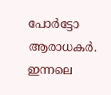പോര്‍ട്ടോ ആരാധകര്‍. ഇന്നലെ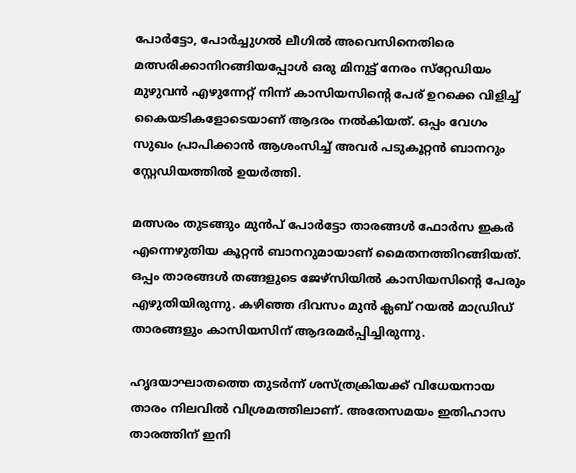പോര്‍ട്ടോ, പോര്‍ച്ചുഗല്‍ ലീഗില്‍ അവെസിനെതിരെ മത്സരിക്കാനിറങ്ങിയപ്പോള്‍ ഒരു മിനുട്ട് നേരം സ്‌റ്റേഡിയം മുഴുവന്‍ എഴുന്നേറ്റ് നിന്ന് കാസിയസിന്റെ പേര് ഉറക്കെ വിളിച്ച് കൈയടികളോടെയാണ് ആദരം നല്‍കിയത്. ഒപ്പം വേഗം സുഖം പ്രാപിക്കാന്‍ ആശംസിച്ച് അവര്‍ പടുകൂറ്റന്‍ ബാനറും സ്റ്റേഡിയത്തില്‍ ഉയര്‍ത്തി.

മത്സരം തുടങ്ങും മുന്‍പ് പോര്‍ട്ടോ താരങ്ങള്‍ ഫോര്‍സ ഇകര്‍ എന്നെഴുതിയ കൂറ്റന്‍ ബാനറുമായാണ് മൈതനത്തിറങ്ങിയത്. ഒപ്പം താരങ്ങള്‍ തങ്ങളുടെ ജേഴ്‌സിയില്‍ കാസിയസിന്റെ പേരും എഴുതിയിരുന്നു. കഴിഞ്ഞ ദിവസം മുന്‍ ക്ലബ് റയല്‍ മാഡ്രിഡ് താരങ്ങളും കാസിയസിന് ആദരമര്‍പ്പിച്ചിരുന്നു.

ഹൃദയാഘാതത്തെ തുടര്‍ന്ന് ശസ്ത്രക്രിയക്ക് വിധേയനായ താരം നിലവില്‍ വിശ്രമത്തിലാണ്. അതേസമയം ഇതിഹാസ താരത്തിന് ഇനി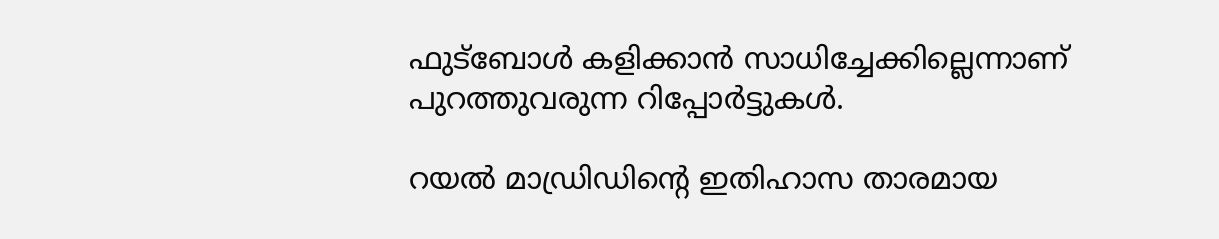ഫുട്‌ബോള്‍ കളിക്കാന്‍ സാധിച്ചേക്കില്ലെന്നാണ് പുറത്തുവരുന്ന റിപ്പോര്‍ട്ടുകള്‍.

റയല്‍ മാഡ്രിഡിന്റെ ഇതിഹാസ താരമായ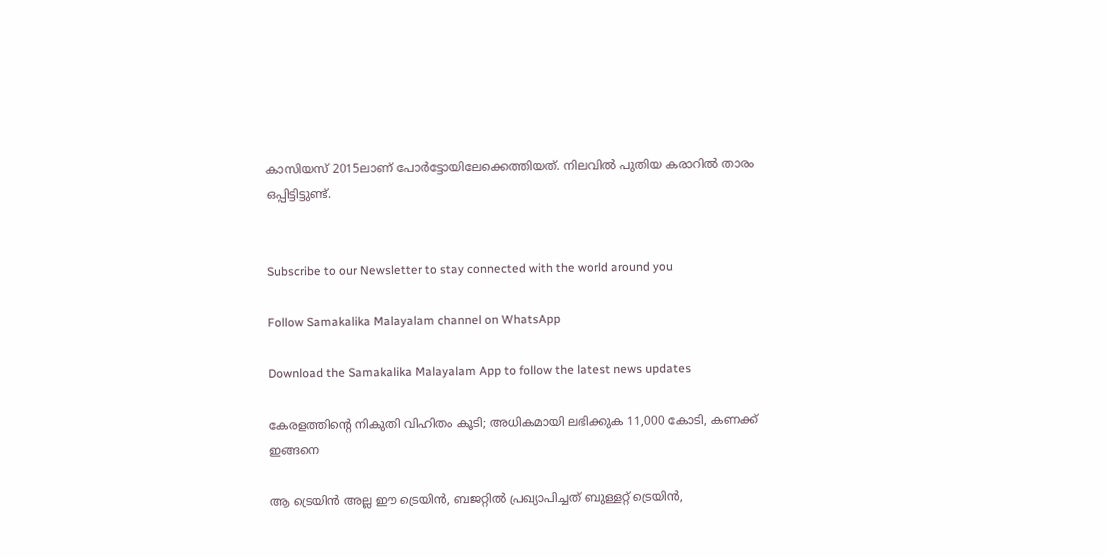കാസിയസ് 2015ലാണ് പോര്‍ട്ടോയിലേക്കെത്തിയത്. നിലവില്‍ പുതിയ കരാറില്‍ താരം ഒപ്പിട്ടിട്ടുണ്ട്.


Subscribe to our Newsletter to stay connected with the world around you

Follow Samakalika Malayalam channel on WhatsApp

Download the Samakalika Malayalam App to follow the latest news updates

കേരളത്തിന്റെ നികുതി വിഹിതം കൂടി; അധികമായി ലഭിക്കുക 11,000 കോടി, കണക്ക് ഇങ്ങനെ

ആ ട്രെയിന്‍ അല്ല ഈ ട്രെയിന്‍, ബജറ്റില്‍ പ്രഖ്യാപിച്ചത് ബുള്ളറ്റ് ട്രെയിന്‍,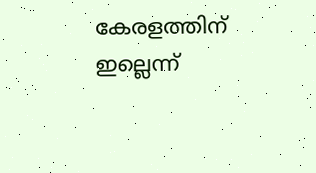കേരളത്തിന് ഇല്ലെന്ന്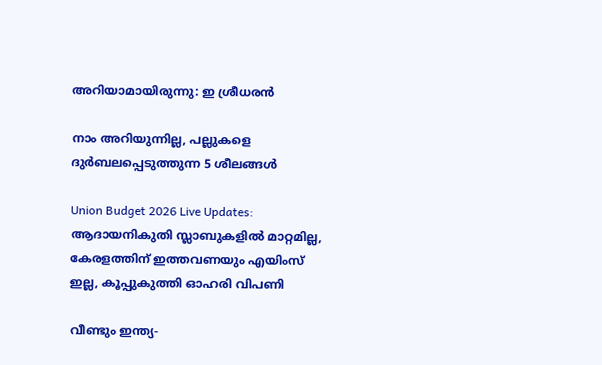അറിയാമായിരുന്നു: ഇ ശ്രീധരന്‍

നാം അറിയുന്നില്ല, പല്ലുകളെ ദുർബലപ്പെടുത്തുന്ന 5 ശീലങ്ങൾ

Union Budget 2026 Live Updates: ആദായനികുതി സ്ലാബുകളില്‍ മാറ്റമില്ല, കേരളത്തിന് ഇത്തവണയും എയിംസ് ഇല്ല, കൂപ്പുകുത്തി ഓഹരി വിപണി

വീണ്ടും ഇന്ത്യ-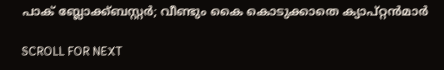പാക് ബ്ലോക്ക്ബസ്റ്റര്‍; വീണ്ടും കൈ കൊടുക്കാതെ ക്യാപ്റ്റന്‍മാര്‍

SCROLL FOR NEXT